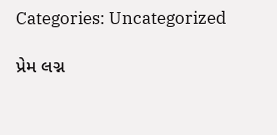Categories: Uncategorized

પ્રેમ લગ્ન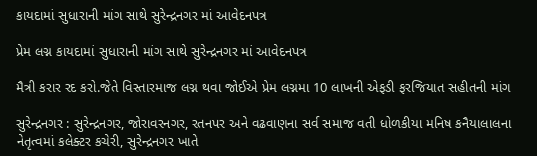કાયદામાં સુધારાની માંગ સાથે સુરેન્દ્રનગર માં આવેદનપત્ર

પ્રેમ લગ્ન કાયદામાં સુધારાની માંગ સાથે સુરેન્દ્રનગર માં આવેદનપત્ર

મૈત્રી કરાર રદ કરો.જેતે વિસ્તારમાજ લગ્ન થવા જોઈએ પ્રેમ લગ્નમા 10 લાખની એફડી ફરજિયાત સહીતની માંગ

સુરેન્દ્રનગર : સુરેન્દ્રનગર, જોરાવરનગર, રતનપર અને વઢવાણના સર્વ સમાજ વતી ધોળકીયા મનિષ કનૈયાલાલના નેતૃત્વમાં કલેક્ટર કચેરી, સુરેન્દ્રનગર ખાતે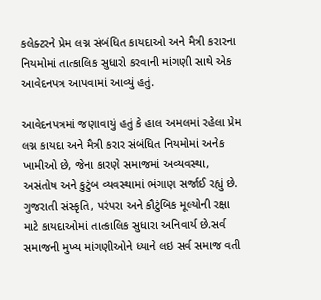કલેક્ટરને પ્રેમ લગ્ન સંબંધિત કાયદાઓ અને મૈત્રી કરારના નિયમોમાં તાત્કાલિક સુધારો કરવાની માંગણી સાથે એક આવેદનપત્ર આપવામાં આવ્યું હતું.

આવેદનપત્રમાં જણાવાયું હતું કે હાલ અમલમાં રહેલા પ્રેમ લગ્ન કાયદા અને મૈત્રી કરાર સંબંધિત નિયમોમાં અનેક ખામીઓ છે, જેના કારણે સમાજમાં અવ્યવસ્થા, અસંતોષ અને કુટુંબ વ્યવસ્થામાં ભંગાણ સર્જાઈ રહ્યું છે. ગુજરાતી સંસ્કૃતિ, પરંપરા અને કૌટુંબિક મૂલ્યોની રક્ષા માટે કાયદાઓમાં તાત્કાલિક સુધારા અનિવાર્ય છે.સર્વ સમાજની મુખ્ય માંગણીઓને ધ્યાને લઇ સર્વ સમાજ વતી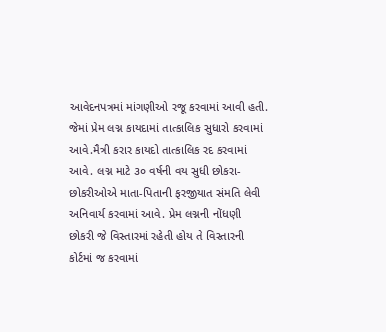આવેદનપત્રમાં માંગણીઓ રજૂ કરવામાં આવી હતી. જેમાં પ્રેમ લગ્ન કાયદામાં તાત્કાલિક સુધારો કરવામાં આવે.મૈત્રી કરાર કાયદો તાત્કાલિક રદ કરવામાં આવે. લગ્ન માટે ૩૦ વર્ષની વય સુધી છોકરા-છોકરીઓએ માતા-પિતાની ફરજીયાત સંમતિ લેવી અનિવાર્ય કરવામાં આવે. પ્રેમ લગ્નની નોંધણી છોકરી જે વિસ્તારમાં રહેતી હોય તે વિસ્તારની કોર્ટમાં જ કરવામાં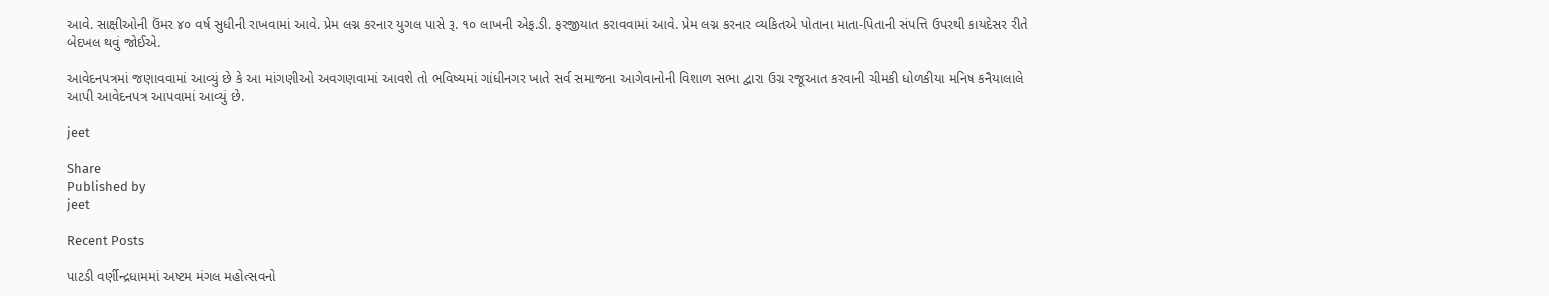આવે. સાક્ષીઓની ઉંમર ૪૦ વર્ષ સુધીની રાખવામાં આવે. પ્રેમ લગ્ન કરનાર યુગલ પાસે રૂ. ૧૦ લાખની એફ.ડી. ફરજીયાત કરાવવામાં આવે. પ્રેમ લગ્ન કરનાર વ્યકિતએ પોતાના માતા-પિતાની સંપત્તિ ઉપરથી કાયદેસર રીતે બેદખલ થવું જોઈએ.

આવેદનપત્રમાં જણાવવામાં આવ્યું છે કે આ માંગણીઓ અવગણવામાં આવશે તો ભવિષ્યમાં ગાંધીનગર ખાતે સર્વ સમાજના આગેવાનોની વિશાળ સભા દ્વારા ઉગ્ર રજૂઆત કરવાની ચીમકી ધોળકીયા મનિષ કનૈયાલાલે આપી આવેદનપત્ર આપવામાં આવ્યું છે.

jeet

Share
Published by
jeet

Recent Posts

પાટડી વર્ણીન્દ્રધામમાં અષ્ટમ મંગલ મહોત્સવનો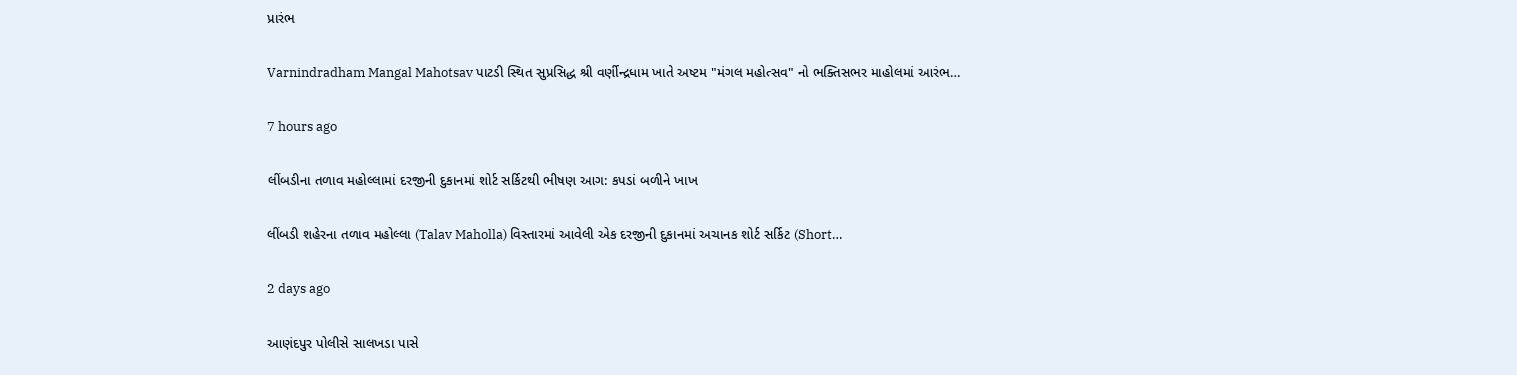પ્રારંભ

Varnindradham Mangal Mahotsav પાટડી સ્થિત સુપ્રસિદ્ધ શ્રી વર્ણીન્દ્રધામ ખાતે અષ્ટમ "મંગલ મહોત્સવ" નો ભક્તિસભર માહોલમાં આરંભ…

7 hours ago

લીંબડીના તળાવ મહોલ્લામાં દરજીની દુકાનમાં શોર્ટ સર્કિટથી ભીષણ આગ: કપડાં બળીને ખાખ

લીંબડી શહેરના તળાવ મહોલ્લા (Talav Maholla) વિસ્તારમાં આવેલી એક દરજીની દુકાનમાં અચાનક શોર્ટ સર્કિટ (Short…

2 days ago

આણંદપુર પોલીસે સાલખડા પાસે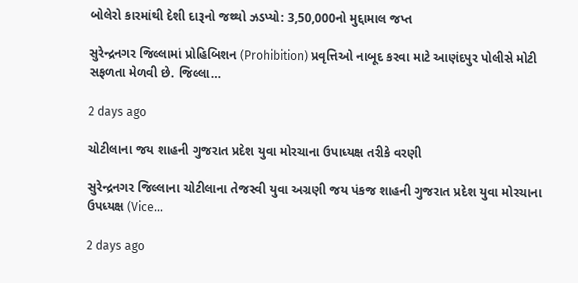બોલેરો કારમાંથી દેશી દારૂનો જથ્થો ઝડપ્યો: 3,50,000નો મુદ્દામાલ જપ્ત

સુરેન્દ્રનગર જિલ્લામાં પ્રોહિબિશન (Prohibition) પ્રવૃત્તિઓ નાબૂદ કરવા માટે આણંદપુર પોલીસે મોટી સફળતા મેળવી છે. જિલ્લા…

2 days ago

ચોટીલાના જય શાહની ગુજરાત પ્રદેશ યુવા મોરચાના ઉપાધ્યક્ષ તરીકે વરણી

સુરેન્દ્રનગર જિલ્લાના ચોટીલાના તેજસ્વી યુવા અગ્રણી જય પંકજ શાહની ગુજરાત પ્રદેશ યુવા મોરચાના ઉપધ્યક્ષ (Vice…

2 days ago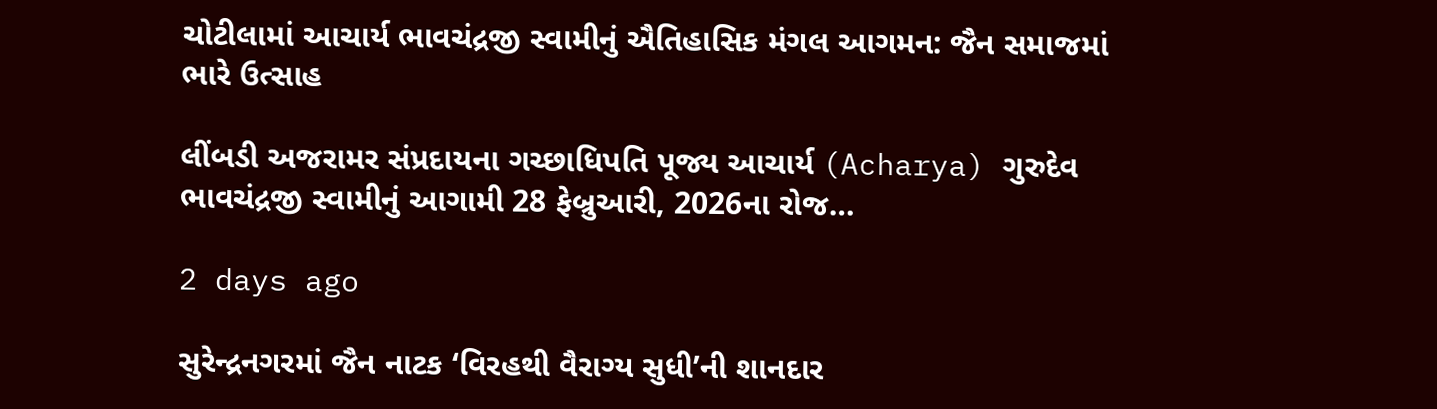ચોટીલામાં આચાર્ય ભાવચંદ્રજી સ્વામીનું ઐતિહાસિક મંગલ આગમન: જૈન સમાજમાં ભારે ઉત્સાહ

લીંબડી અજરામર સંપ્રદાયના ગચ્છાધિપતિ પૂજ્ય આચાર્ય (Acharya) ગુરુદેવ ભાવચંદ્રજી સ્વામીનું આગામી 28 ફેબ્રુઆરી, 2026ના રોજ…

2 days ago

સુરેન્દ્રનગરમાં જૈન નાટક ‘વિરહથી વૈરાગ્ય સુધી’ની શાનદાર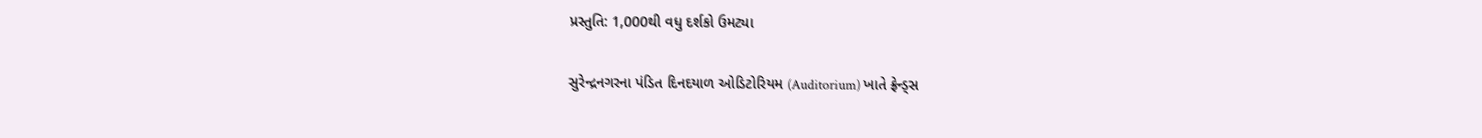પ્રસ્તુતિ: 1,000થી વધુ દર્શકો ઉમટ્યા

સુરેન્દ્રનગરના પંડિત દિનદયાળ ઓડિટોરિયમ (Auditorium) ખાતે ફ્રેન્ડ્સ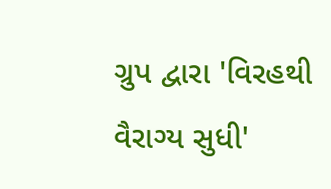ગ્રુપ દ્વારા 'વિરહથી વૈરાગ્ય સુધી'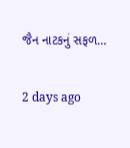જૈન નાટકનું સફળ…

2 days ago